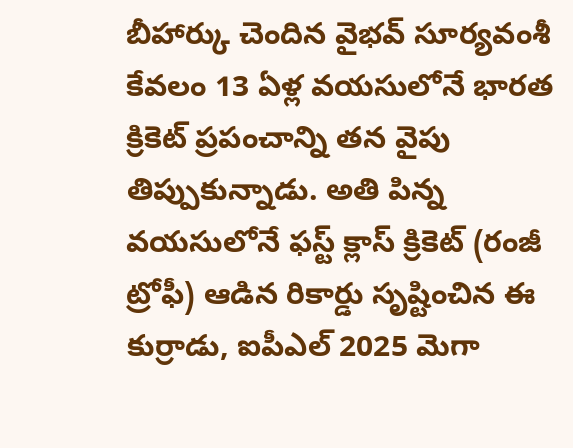బీహార్కు చెందిన వైభవ్ సూర్యవంశీ కేవలం 13 ఏళ్ల వయసులోనే భారత క్రికెట్ ప్రపంచాన్ని తన వైపు తిప్పుకున్నాడు. అతి పిన్న వయసులోనే ఫస్ట్ క్లాస్ క్రికెట్ (రంజీ ట్రోఫీ) ఆడిన రికార్డు సృష్టించిన ఈ కుర్రాడు, ఐపీఎల్ 2025 మెగా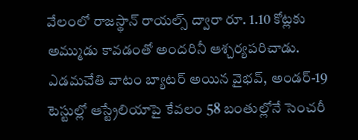వేలంలో రాజస్థాన్ రాయల్స్ ద్వారా రూ. 1.10 కోట్లకు అమ్ముడు కావడంతో అందరినీ ఆశ్చర్యపరిచాడు. ఎడమచేతి వాటం బ్యాటర్ అయిన వైభవ్, అండర్-19 టెస్టుల్లో ఆస్ట్రేలియాపై కేవలం 58 బంతుల్లోనే సెంచరీ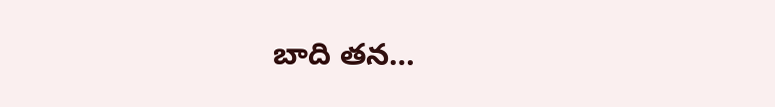బాది తన…